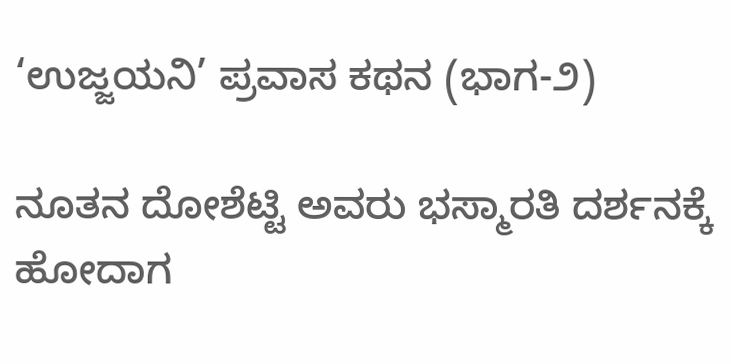‘ಉಜ್ಜಯನಿ’ ಪ್ರವಾಸ ಕಥನ (ಭಾಗ-೨)

ನೂತನ ದೋಶೆಟ್ಟಿ ಅವರು ಭಸ್ಮಾರತಿ ದರ್ಶನಕ್ಕೆ ಹೋದಾಗ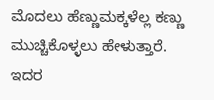ಮೊದಲು ಹೆಣ್ಣುಮಕ್ಕಳೆಲ್ಲ ಕಣ್ಣು ಮುಚ್ಚಿಕೊಳ್ಳಲು ಹೇಳುತ್ತಾರೆ. ಇದರ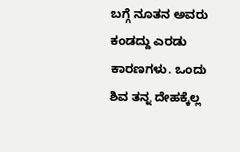ಬಗ್ಗೆ ನೂತನ ಅವರು ಕಂಡದ್ದು ಎರಡು ಕಾರಣಗಳು. ಒಂದು ಶಿವ ತನ್ನ ದೇಹಕ್ಕೆಲ್ಲ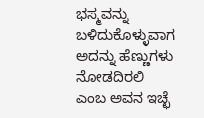ಭಸ್ಮವನ್ನು ಬಳಿದುಕೊಳ್ಳುವಾಗ ಅದನ್ನು ಹೆಣ್ಣುಗಳು ನೋಡದಿರಲಿ ಎಂಬ ಅವನ ಇಚ್ಛೆ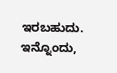ಇರಬಹುದು. ಇನ್ನೊಂದು,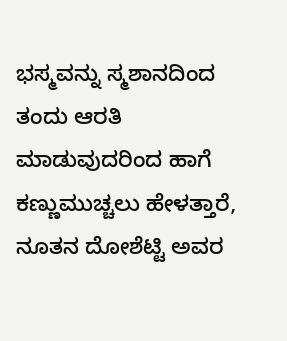ಭಸ್ಮವನ್ನು ಸ್ಮಶಾನದಿಂದ ತಂದು ಆರತಿ ಮಾಡುವುದರಿಂದ ಹಾಗೆ ಕಣ್ಣುಮುಚ್ಚಲು ಹೇಳತ್ತಾರೆ, ನೂತನ ದೋಶೆಟ್ಟಿ ಅವರ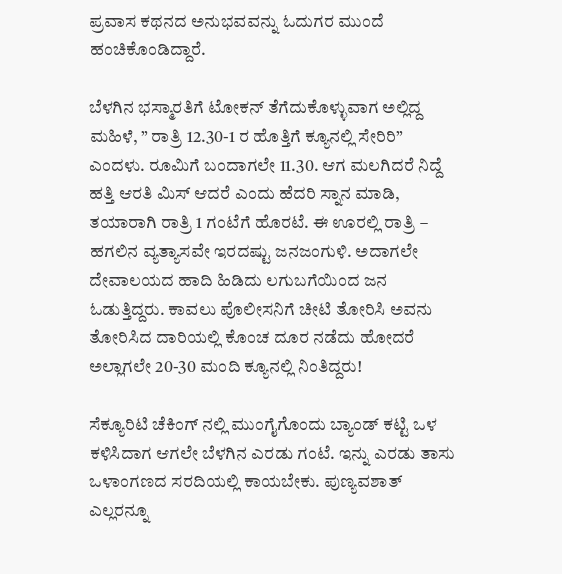ಪ್ರವಾಸ ಕಥನದ ಅನುಭವವನ್ನು ಓದುಗರ ಮುಂದೆ ಹಂಚಿಕೊಂಡಿದ್ದಾರೆ.

ಬೆಳಗಿನ ಭಸ್ಮಾರತಿಗೆ ಟೋಕನ್ ತೆಗೆದುಕೊಳ್ಳುವಾಗ ಅಲ್ಲಿದ್ದ ಮಹಿಳೆ, ” ರಾತ್ರಿ 12.30-1 ರ ಹೊತ್ತಿಗೆ ಕ್ಯೂನಲ್ಲಿ ಸೇರಿರಿ” ಎಂದಳು. ರೂಮಿಗೆ ಬಂದಾಗಲೇ 11.30. ಆಗ ಮಲಗಿದರೆ ನಿದ್ದೆ ಹತ್ತಿ ಆರತಿ ಮಿಸ್ ಆದರೆ ಎಂದು ಹೆದರಿ ಸ್ನಾನ ಮಾಡಿ, ತಯಾರಾಗಿ ರಾತ್ರಿ 1 ಗಂಟೆಗೆ ಹೊರಟೆ. ಈ ಊರಲ್ಲಿ ರಾತ್ರಿ – ಹಗಲಿನ ವ್ಯತ್ಯಾಸವೇ ಇರದಷ್ಟು ಜನಜಂಗುಳಿ. ಅದಾಗಲೇ ದೇವಾಲಯದ ಹಾದಿ ಹಿಡಿದು ಲಗುಬಗೆಯಿಂದ ಜನ ಓಡುತ್ತಿದ್ದರು. ಕಾವಲು ಪೊಲೀಸನಿಗೆ ಚೀಟಿ ತೋರಿಸಿ ಅವನು ತೋರಿಸಿದ ದಾರಿಯಲ್ಲಿ ಕೊಂಚ ದೂರ ನಡೆದು ಹೋದರೆ ಅಲ್ಲಾಗಲೇ 20-30 ಮಂದಿ ಕ್ಯೂನಲ್ಲಿ ನಿಂತಿದ್ದರು!

ಸೆಕ್ಯೂರಿಟಿ ಚೆಕಿಂಗ್ ನಲ್ಲಿ ಮುಂಗೈಗೊಂದು ಬ್ಯಾಂಡ್ ಕಟ್ಟಿ ಒಳ ಕಳಿಸಿದಾಗ ಆಗಲೇ ಬೆಳಗಿನ ಎರಡು ಗಂಟೆ. ಇನ್ನು ಎರಡು ತಾಸು ಒಳಾಂಗಣದ ಸರದಿಯಲ್ಲಿ ಕಾಯಬೇಕು. ಪುಣ್ಯವಶಾತ್ ಎಲ್ಲರನ್ನೂ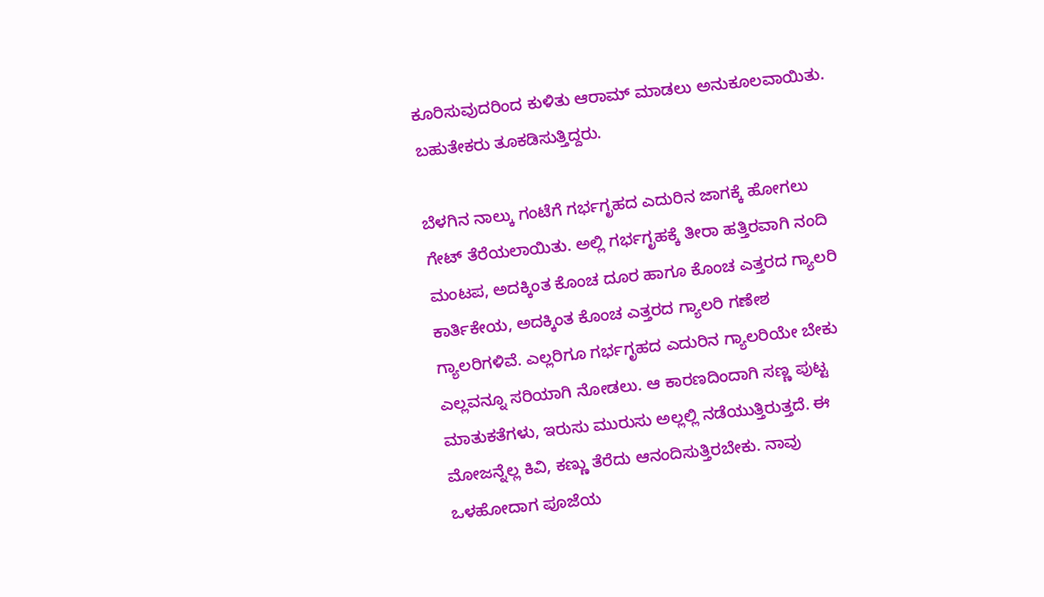ಕೂರಿಸುವುದರಿಂದ ಕುಳಿತು ಆರಾಮ್ ಮಾಡಲು ಅನುಕೂಲವಾಯಿತು. ಬಹುತೇಕರು ತೂಕಡಿಸುತ್ತಿದ್ದರು.

ಬೆಳಗಿನ ನಾಲ್ಕು ಗಂಟೆಗೆ ಗರ್ಭಗೃಹದ ಎದುರಿನ ಜಾಗಕ್ಕೆ ಹೋಗಲು ಗೇಟ್ ತೆರೆಯಲಾಯಿತು. ಅಲ್ಲಿ ಗರ್ಭಗೃಹಕ್ಕೆ ತೀರಾ ಹತ್ತಿರವಾಗಿ ನಂದಿ ಮಂಟಪ, ಅದಕ್ಕಿಂತ ಕೊಂಚ ದೂರ ಹಾಗೂ ಕೊಂಚ ಎತ್ತರದ ಗ್ಯಾಲರಿ ಕಾರ್ತಿಕೇಯ, ಅದಕ್ಕಿಂತ ಕೊಂಚ ಎತ್ತರದ ಗ್ಯಾಲರಿ ಗಣೇಶ ಗ್ಯಾಲರಿಗಳಿವೆ. ಎಲ್ಲರಿಗೂ ಗರ್ಭಗೃಹದ ಎದುರಿನ ಗ್ಯಾಲರಿಯೇ ಬೇಕು ಎಲ್ಲವನ್ನೂ ಸರಿಯಾಗಿ ನೋಡಲು. ಆ ಕಾರಣದಿಂದಾಗಿ ಸಣ್ಣ ಪುಟ್ಟ ಮಾತುಕತೆಗಳು, ಇರುಸು ಮುರುಸು ಅಲ್ಲಲ್ಲಿ ನಡೆಯುತ್ತಿರುತ್ತದೆ. ಈ ಮೋಜನ್ನೆಲ್ಲ ಕಿವಿ, ಕಣ್ಣು ತೆರೆದು ಆನಂದಿಸುತ್ತಿರಬೇಕು. ನಾವು ಒಳಹೋದಾಗ ಪೂಜೆಯ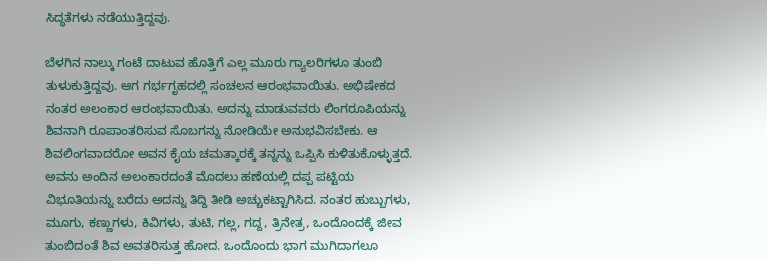ಸಿದ್ಧತೆಗಳು ನಡೆಯುತ್ತಿದ್ದವು.

ಬೆಳಗಿನ ನಾಲ್ಕು ಗಂಟೆ ದಾಟುವ ಹೊತ್ತಿಗೆ ಎಲ್ಲ ಮೂರು ಗ್ಯಾಲರಿಗಳೂ ತುಂಬಿ ತುಳುಕುತ್ತಿದ್ದವು. ಆಗ ಗರ್ಭಗೃಹದಲ್ಲಿ ಸಂಚಲನ ಆರಂಭವಾಯಿತು. ಅಭಿಷೇಕದ ನಂತರ ಅಲಂಕಾರ ಆರಂಭವಾಯಿತು. ಅದನ್ನು ಮಾಡುವವರು ಲಿಂಗರೂಪಿಯನ್ನು ಶಿವನಾಗಿ ರೂಪಾಂತರಿಸುವ ಸೊಬಗನ್ನು ನೋಡಿಯೇ ಅನುಭವಿಸಬೇಕು. ಆ ಶಿವಲಿಂಗವಾದರೋ ಅವನ ಕೈಯ ಚಮತ್ಕಾರಕ್ಕೆ ತನ್ನನ್ನು ಒಪ್ಪಿಸಿ ಕುಳಿತುಕೊಳ್ಳುತ್ತದೆ. ಅವನು ಅಂದಿನ ಅಲಂಕಾರದಂತೆ ಮೊದಲು ಹಣೆಯಲ್ಲಿ ದಪ್ಪ ಪಟ್ಟಿಯ ವಿಭೂತಿಯನ್ನು ಬರೆದು ಅದನ್ನು ತಿದ್ದಿ ತೀಡಿ ಅಚ್ಚುಕಟ್ಟಾಗಿಸಿದ. ನಂತರ ಹುಬ್ಬುಗಳು, ಮೂಗು, ಕಣ್ಣುಗಳು, ಕಿವಿಗಳು, ತುಟಿ, ಗಲ್ಲ, ಗದ್ದ, ತ್ರಿನೇತ್ರ, ಒಂದೊಂದಕ್ಕೆ ಜೀವ ತುಂಬಿದಂತೆ ಶಿವ ಅವತರಿಸುತ್ತ ಹೋದ. ಒಂದೊಂದು ಭಾಗ ಮುಗಿದಾಗಲೂ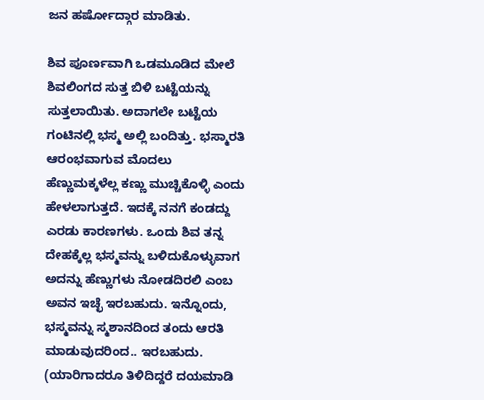ಜನ ಹರ್ಷೋದ್ಗಾರ ಮಾಡಿತು.

ಶಿವ ಪೂರ್ಣವಾಗಿ ಒಡಮೂಡಿದ ಮೇಲೆ ಶಿವಲಿಂಗದ ಸುತ್ತ ಬಿಳಿ ಬಟ್ಟೆಯನ್ನು ಸುತ್ತಲಾಯಿತು. ಅದಾಗಲೇ ಬಟ್ಟೆಯ ಗಂಟಿನಲ್ಲಿ ಭಸ್ಮ ಅಲ್ಲಿ ಬಂದಿತ್ತು. ಭಸ್ಮಾರತಿ ಆರಂಭವಾಗುವ ಮೊದಲು ಹೆಣ್ಣುಮಕ್ಕಳೆಲ್ಲ ಕಣ್ಣು ಮುಚ್ಚಿಕೊಳ್ಳಿ ಎಂದು ಹೇಳಲಾಗುತ್ತದೆ. ಇದಕ್ಕೆ ನನಗೆ ಕಂಡದ್ದು ಎರಡು ಕಾರಣಗಳು. ಒಂದು ಶಿವ ತನ್ನ ದೇಹಕ್ಕೆಲ್ಲ ಭಸ್ಮವನ್ನು ಬಳಿದುಕೊಳ್ಳುವಾಗ ಅದನ್ನು ಹೆಣ್ಣುಗಳು ನೋಡದಿರಲಿ ಎಂಬ ಅವನ ಇಚ್ಛೆ ಇರಬಹುದು. ಇನ್ನೊಂದು, ಭಸ್ಮವನ್ನು ಸ್ಮಶಾನದಿಂದ ತಂದು ಆರತಿ ಮಾಡುವುದರಿಂದ.. ಇರಬಹುದು. (ಯಾರಿಗಾದರೂ ತಿಳಿದಿದ್ದರೆ ದಯಮಾಡಿ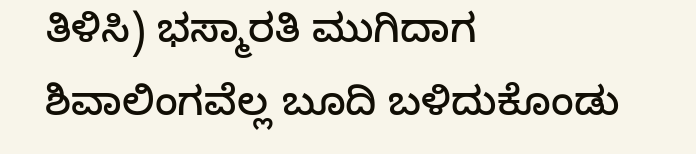ತಿಳಿಸಿ) ಭಸ್ಮಾರತಿ ಮುಗಿದಾಗ ಶಿವಾಲಿಂಗವೆಲ್ಲ ಬೂದಿ ಬಳಿದುಕೊಂಡು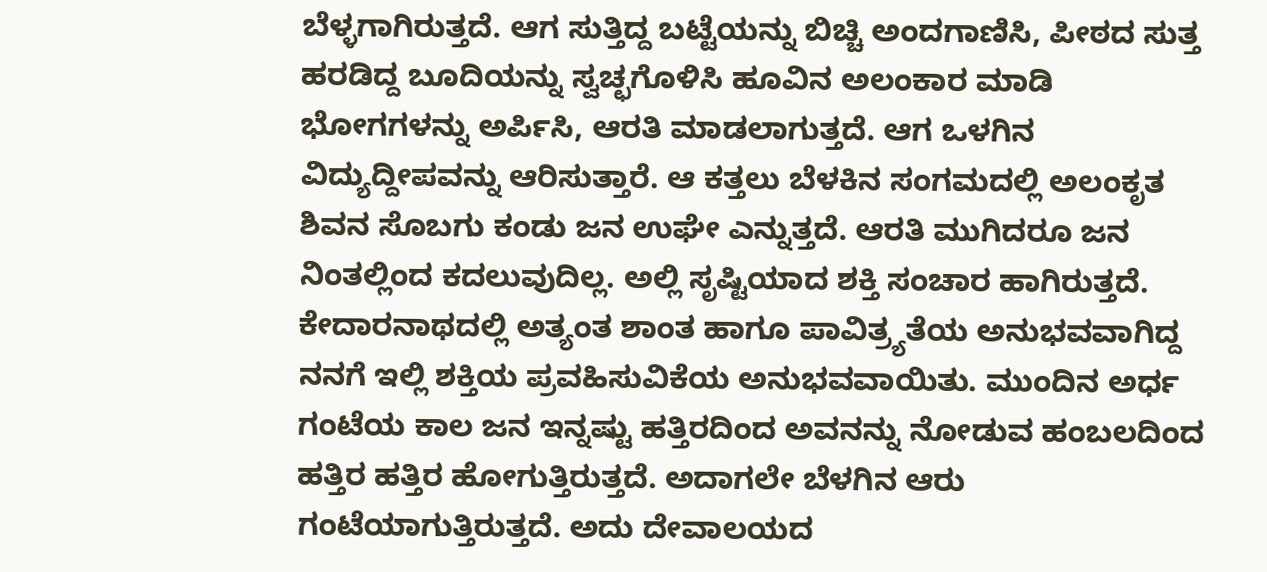ಬೆಳ್ಳಗಾಗಿರುತ್ತದೆ. ಆಗ ಸುತ್ತಿದ್ದ ಬಟ್ಟೆಯನ್ನು ಬಿಚ್ಚಿ ಅಂದಗಾಣಿಸಿ, ಪೀಠದ ಸುತ್ತ ಹರಡಿದ್ದ ಬೂದಿಯನ್ನು ಸ್ವಚ್ಛಗೊಳಿಸಿ ಹೂವಿನ ಅಲಂಕಾರ ಮಾಡಿ ಭೋಗಗಳನ್ನು ಅರ್ಪಿಸಿ, ಆರತಿ ಮಾಡಲಾಗುತ್ತದೆ. ಆಗ ಒಳಗಿನ ವಿದ್ಯುದ್ದೀಪವನ್ನು ಆರಿಸುತ್ತಾರೆ. ಆ ಕತ್ತಲು ಬೆಳಕಿನ ಸಂಗಮದಲ್ಲಿ ಅಲಂಕೃತ ಶಿವನ ಸೊಬಗು ಕಂಡು ಜನ ಉಘೇ ಎನ್ನುತ್ತದೆ. ಆರತಿ ಮುಗಿದರೂ ಜನ ನಿಂತಲ್ಲಿಂದ ಕದಲುವುದಿಲ್ಲ. ಅಲ್ಲಿ ಸೃಷ್ಟಿಯಾದ ಶಕ್ತಿ ಸಂಚಾರ ಹಾಗಿರುತ್ತದೆ. ಕೇದಾರನಾಥದಲ್ಲಿ ಅತ್ಯಂತ ಶಾಂತ ಹಾಗೂ ಪಾವಿತ್ರ್ಯತೆಯ ಅನುಭವವಾಗಿದ್ದ ನನಗೆ ಇಲ್ಲಿ ಶಕ್ತಿಯ ಪ್ರವಹಿಸುವಿಕೆಯ ಅನುಭವವಾಯಿತು. ಮುಂದಿನ ಅರ್ಧ ಗಂಟೆಯ ಕಾಲ ಜನ ಇನ್ನಷ್ಟು ಹತ್ತಿರದಿಂದ ಅವನನ್ನು ನೋಡುವ ಹಂಬಲದಿಂದ ಹತ್ತಿರ ಹತ್ತಿರ ಹೋಗುತ್ತಿರುತ್ತದೆ. ಅದಾಗಲೇ ಬೆಳಗಿನ ಆರು ಗಂಟೆಯಾಗುತ್ತಿರುತ್ತದೆ. ಅದು ದೇವಾಲಯದ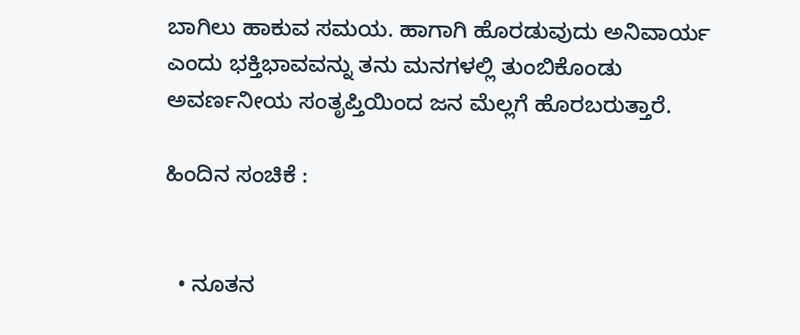ಬಾಗಿಲು ಹಾಕುವ ಸಮಯ. ಹಾಗಾಗಿ ಹೊರಡುವುದು ಅನಿವಾರ್ಯ ಎಂದು ಭಕ್ತಿಭಾವವನ್ನು ತನು ಮನಗಳಲ್ಲಿ ತುಂಬಿಕೊಂಡು ಅವರ್ಣನೀಯ ಸಂತೃಪ್ತಿಯಿಂದ ಜನ ಮೆಲ್ಲಗೆ ಹೊರಬರುತ್ತಾರೆ.

ಹಿಂದಿನ ಸಂಚಿಕೆ :


  • ನೂತನ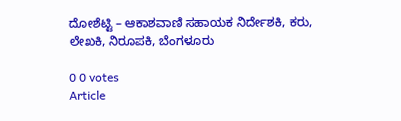ದೋಶೆಟ್ಟಿ – ಆಕಾಶವಾಣಿ ಸಹಾಯಕ ನಿರ್ದೇಶಕಿ, ಕರು, ಲೇಖಕಿ, ನಿರೂಪಕಿ, ಬೆಂಗಳೂರು

0 0 votes
Article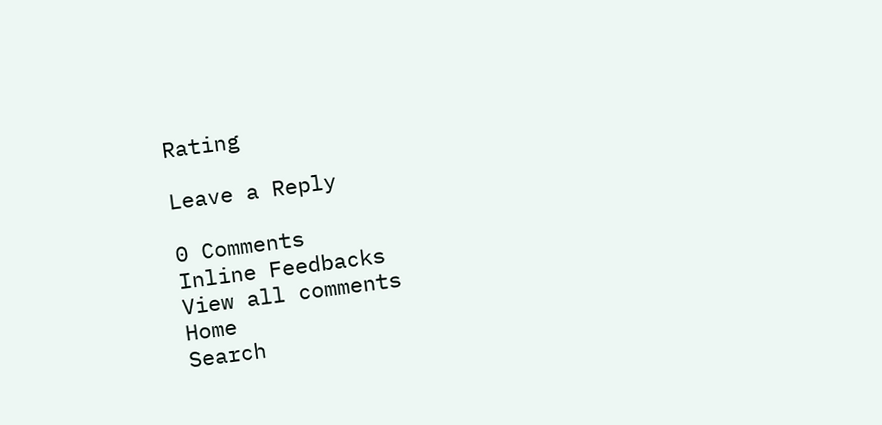Rating

Leave a Reply

0 Comments
Inline Feedbacks
View all comments
Home
Search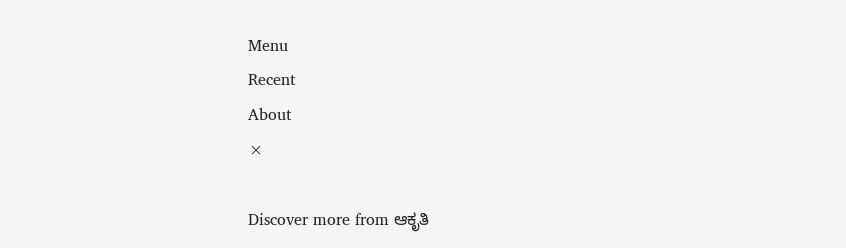Menu
Recent
About
×

Discover more from ಆಕೃತಿ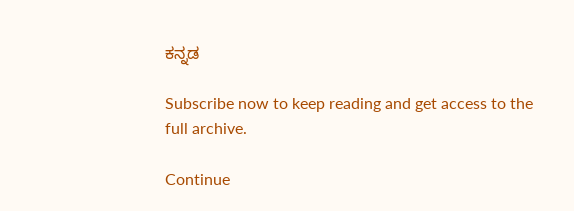ಕನ್ನಡ

Subscribe now to keep reading and get access to the full archive.

Continue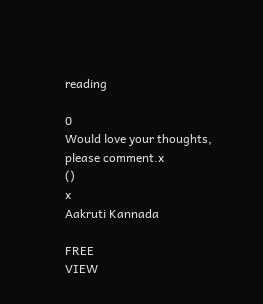reading

0
Would love your thoughts, please comment.x
()
x
Aakruti Kannada

FREE
VIEW